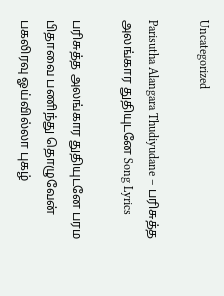Uncategorized

Parisutha Alangara Thudiyudane – பரிசுத்த அலங்கார துதியுடனே Song Lyrics

பரிசுத்த அலங்கார துதியுடனே பரம பிதாவை பணிந்து தொழுவேன் பகலிரவு ஓய்வில்லா புகழ்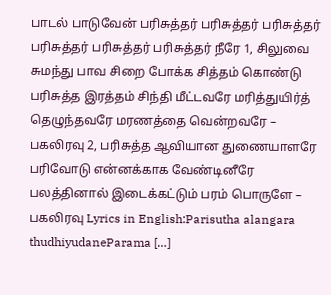பாடல் பாடுவேன் பரிசுத்தர் பரிசுத்தர் பரிசுத்தர் பரிசுத்தர் பரிசுத்தர் பரிசுத்தர் நீரே 1, சிலுவை சுமந்து பாவ சிறை போக்க சித்தம் கொண்டு பரிசுத்த இரத்தம் சிந்தி மீட்டவரே மரித்துயிர்த் தெழுந்தவரே மரணத்தை வென்றவரே – பகலிரவு 2, பரிசுத்த ஆவியான துணையாளரே பரிவோடு என்னக்காக வேண்டினீரே பலத்தினால் இடைக்கட்டும் பரம் பொருளே – பகலிரவு Lyrics in English:Parisutha alangara thudhiyudaneParama […]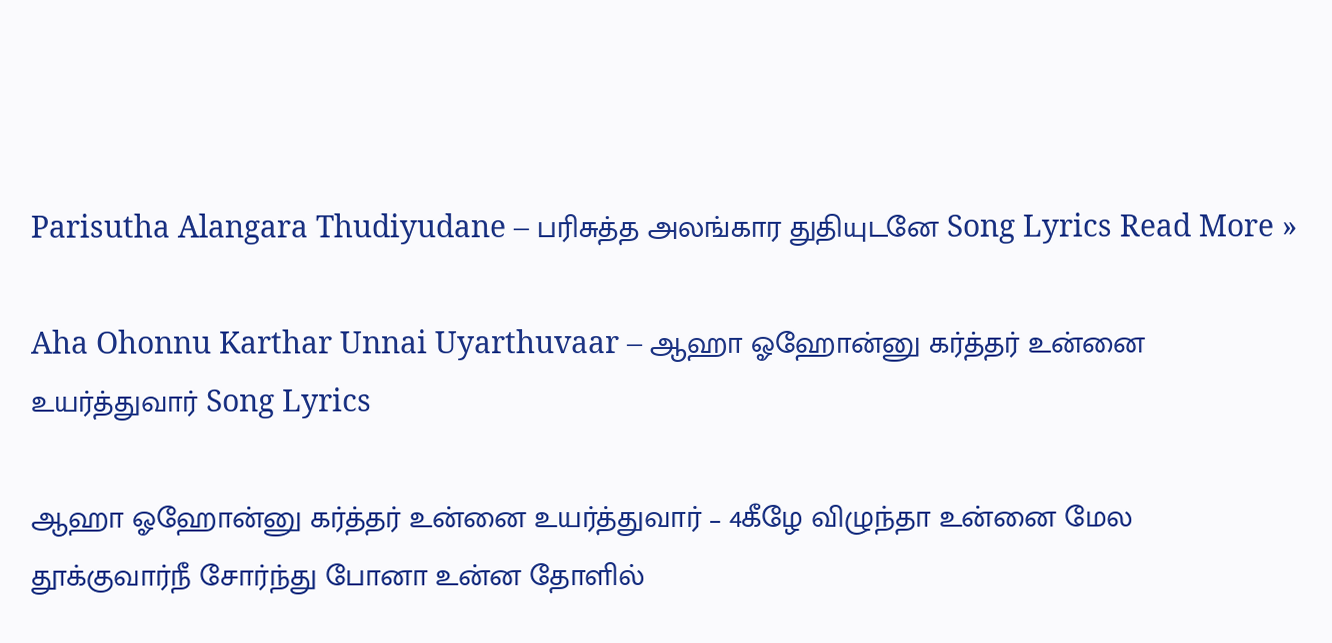Parisutha Alangara Thudiyudane – பரிசுத்த அலங்கார துதியுடனே Song Lyrics Read More »

Aha Ohonnu Karthar Unnai Uyarthuvaar – ஆஹா ஓஹோன்னு கர்த்தர் உன்னை உயர்த்துவார் Song Lyrics

ஆஹா ஓஹோன்னு கர்த்தர் உன்னை உயர்த்துவார் – 4கீழே விழுந்தா உன்னை மேல தூக்குவார்நீ சோர்ந்து போனா உன்ன தோளில்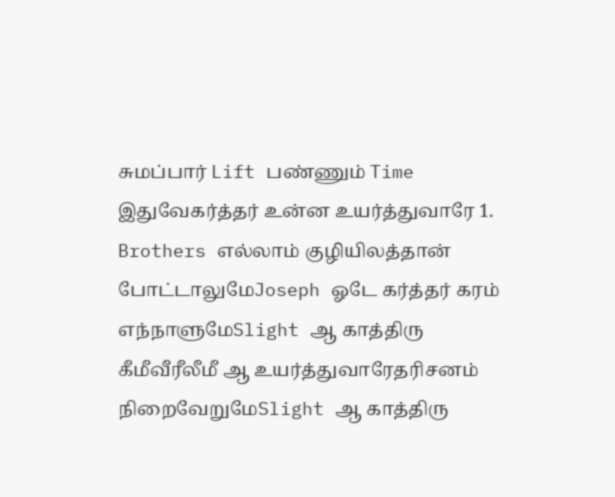சுமப்பார் Lift பண்ணும் Time இதுவேகர்த்தர் உன்ன உயர்த்துவாரே 1. Brothers எல்லாம் குழியிலத்தான் போட்டாலுமேJoseph ஓடே கர்த்தர் கரம் எந்நாளுமேSlight ஆ காத்திரு கீமீவீரீலீமீ ஆ உயர்த்துவாரேதரிசனம் நிறைவேறுமேSlight ஆ காத்திரு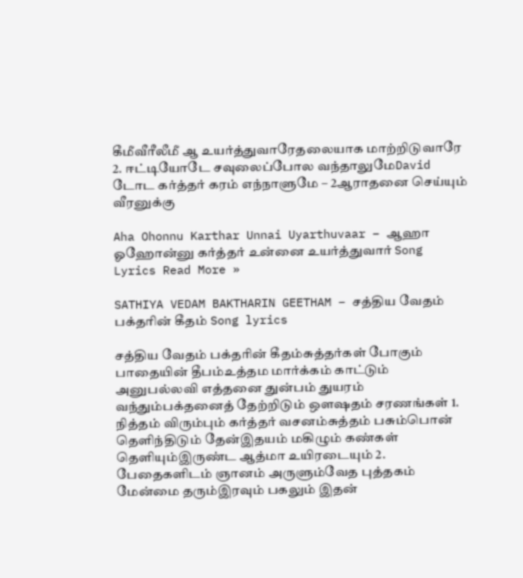கீமீவீரீலீமீ ஆ உயர்த்துவாரேதலையாக மாற்றிடுவாரே 2. ஈட்டியோடே சவுலைப்போல வந்தாலுமேDavid டோட கர்த்தர் கரம் எந்நாளுமே – 2ஆராதனை செய்யும் வீரனுக்கு

Aha Ohonnu Karthar Unnai Uyarthuvaar – ஆஹா ஓஹோன்னு கர்த்தர் உன்னை உயர்த்துவார் Song Lyrics Read More »

SATHIYA VEDAM BAKTHARIN GEETHAM – சத்திய வேதம் பக்தரின் கீதம் Song lyrics

சத்திய வேதம் பக்தரின் கீதம்சுத்தர்கள் போகும் பாதையின் தீபம்உத்தம மார்க்கம் காட்டும் அனுபல்லவி எத்தனை துன்பம் துயரம் வந்தும்பக்தனைத் தேற்றிடும் ஔஷதம் சரணங்கள் 1. நித்தம் விரும்பும் கர்த்தர் வசனம்சுத்தம் பசும்பொன் தெளிந்திடும் தேன்இதயம் மகிழும் கண்கள் தெளியும்இருண்ட ஆத்மா உயிரடையும் 2. பேதைகளிடம் ஞானம் அருளும்வேத புத்தகம் மேன்மை தரும்இரவும் பகலும் இதன்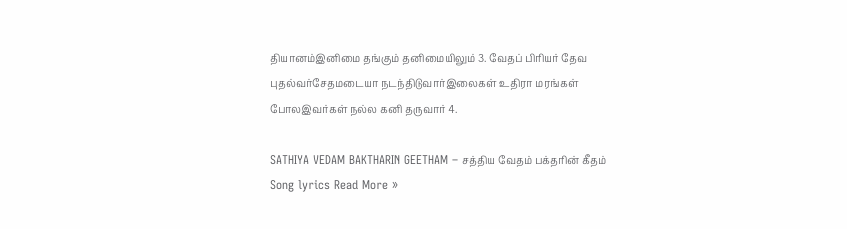தியானம்இனிமை தங்கும் தனிமையிலும் 3. வேதப் பிரியர் தேவ புதல்வர்சேதமடையா நடந்திடுவார்இலைகள் உதிரா மரங்கள் போலஇவர்கள் நல்ல கனி தருவார் 4.

SATHIYA VEDAM BAKTHARIN GEETHAM – சத்திய வேதம் பக்தரின் கீதம் Song lyrics Read More »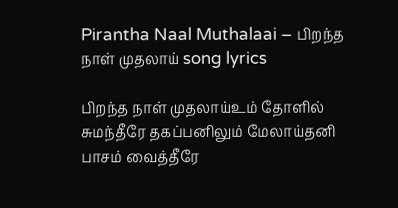Pirantha Naal Muthalaai – பிறந்த நாள் முதலாய் song lyrics

பிறந்த நாள் முதலாய்உம் தோளில் சுமந்தீரே தகப்பனிலும் மேலாய்தனி பாசம் வைத்தீரே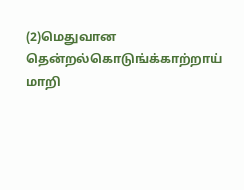(2)மெதுவான தென்றல்கொடுங்க்காற்றாய் மாறி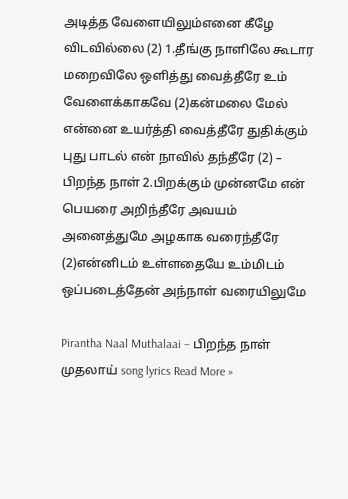அடித்த வேளையிலும்எனை கீழே விடவில்லை (2) 1.தீங்கு நாளிலே கூடார மறைவிலே ஒளித்து வைத்தீரே உம் வேளைக்காகவே (2)கன்மலை மேல் என்னை உயர்த்தி வைத்தீரே துதிக்கும் புது பாடல் என் நாவில் தந்தீரே (2) – பிறந்த நாள் 2.பிறக்கும் முன்னமே என் பெயரை அறிந்தீரே அவயம் அனைத்துமே அழகாக வரைந்தீரே (2)என்னிடம் உள்ளதையே உம்மிடம் ஒப்படைத்தேன் அந்நாள் வரையிலுமே

Pirantha Naal Muthalaai – பிறந்த நாள் முதலாய் song lyrics Read More »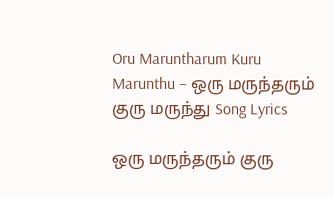Oru Maruntharum Kuru Marunthu – ஒரு மருந்தரும் குரு மருந்து Song Lyrics

ஒரு மருந்தரும் குரு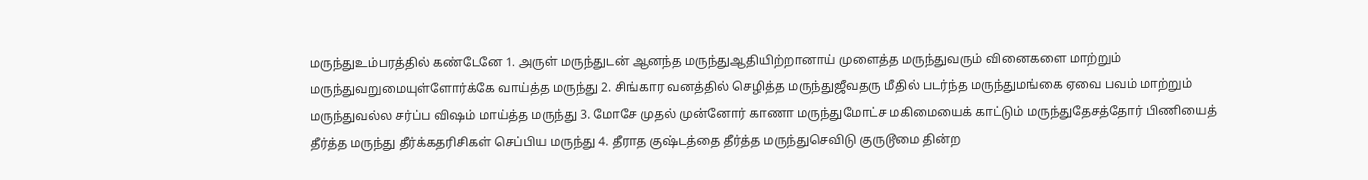மருந்துஉம்பரத்தில் கண்டேனே 1. அருள் மருந்துடன் ஆனந்த மருந்துஆதியிற்றானாய் முளைத்த மருந்துவரும் வினைகளை மாற்றும் மருந்துவறுமையுள்ளோர்க்கே வாய்த்த மருந்து 2. சிங்கார வனத்தில் செழித்த மருந்துஜீவதரு மீதில் படர்ந்த மருந்துமங்கை ஏவை பவம் மாற்றும் மருந்துவல்ல சர்ப்ப விஷம் மாய்த்த மருந்து 3. மோசே முதல் முன்னோர் காணா மருந்துமோட்ச மகிமையைக் காட்டும் மருந்துதேசத்தோர் பிணியைத் தீர்த்த மருந்து தீர்க்கதரிசிகள் செப்பிய மருந்து 4. தீராத குஷ்டத்தை தீர்த்த மருந்துசெவிடு குருடூமை தின்ற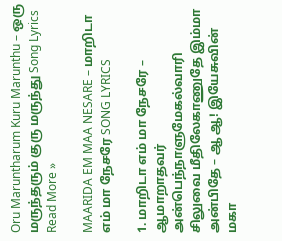Oru Maruntharum Kuru Marunthu – ஒரு மருந்தரும் குரு மருந்து Song Lyrics Read More »

MAARIDA EM MAA NESARE – மாறிடா எம் மா நேசரே SONG LYRICS

1. மாறிடா எம் மா நேசரே – ஆமாறாதவர் அன்பெந்நாளுமேகல்வாரி சிலுவை மீதிலேகாணுதே இம்மா அன்பிதே – ஆ ஆ! இயேசுவின் மகா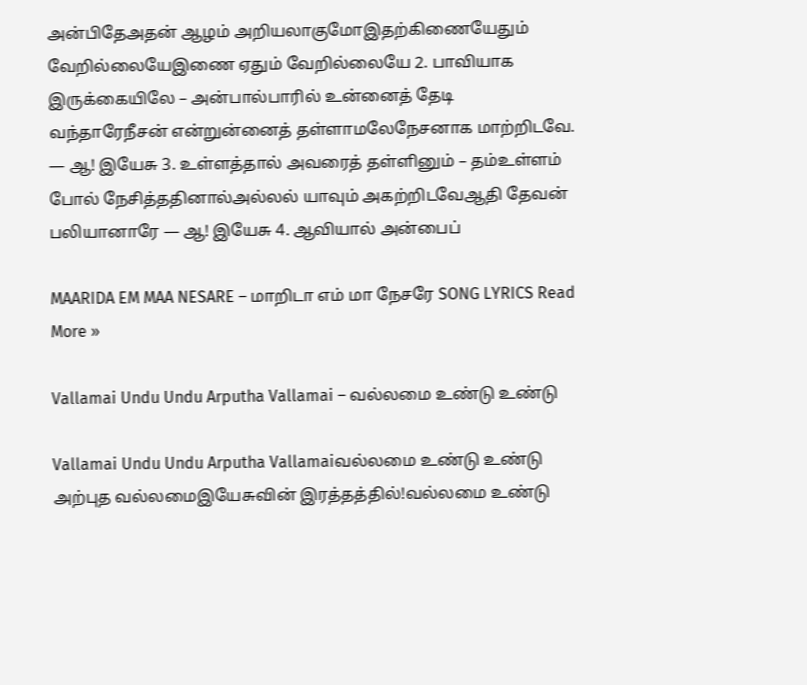அன்பிதேஅதன் ஆழம் அறியலாகுமோஇதற்கிணையேதும் வேறில்லையேஇணை ஏதும் வேறில்லையே 2. பாவியாக இருக்கையிலே – அன்பால்பாரில் உன்னைத் தேடி வந்தாரேநீசன் என்றுன்னைத் தள்ளாமலேநேசனாக மாற்றிடவே. — ஆ! இயேசு 3. உள்ளத்தால் அவரைத் தள்ளினும் – தம்உள்ளம் போல் நேசித்ததினால்அல்லல் யாவும் அகற்றிடவேஆதி தேவன் பலியானாரே — ஆ! இயேசு 4. ஆவியால் அன்பைப்

MAARIDA EM MAA NESARE – மாறிடா எம் மா நேசரே SONG LYRICS Read More »

Vallamai Undu Undu Arputha Vallamai – வல்லமை உண்டு உண்டு

Vallamai Undu Undu Arputha Vallamaiவல்லமை உண்டு உண்டு அற்புத வல்லமைஇயேசுவின் இரத்தத்தில்!வல்லமை உண்டு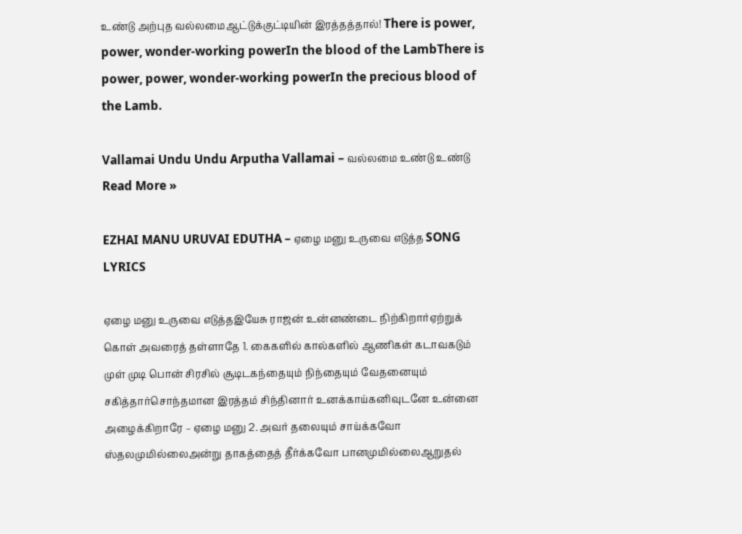உண்டு அற்புத வல்லமைஆட்டுக்குட்டியின் இரத்தத்தால்! There is power, power, wonder-working powerIn the blood of the LambThere is power, power, wonder-working powerIn the precious blood of the Lamb.

Vallamai Undu Undu Arputha Vallamai – வல்லமை உண்டு உண்டு Read More »

EZHAI MANU URUVAI EDUTHA – ஏழை மனு உருவை எடுத்த SONG LYRICS

ஏழை மனு உருவை எடுத்தஇயேசு ராஜன் உன்னண்டை நிற்கிறார்ஏற்றுக் கொள் அவரைத் தள்ளாதே 1. கைகளில் கால்களில் ஆணிகள் கடாவகடும் முள் முடி பொன் சிரசில் சூடிடகந்தையும் நிந்தையும் வேதனையும் சகித்தார்சொந்தமான இரத்தம் சிந்தினார் உனக்காய்கனிவுடனே உன்னை அழைக்கிறாரே – ஏழை மனு 2. அவர் தலையும் சாய்க்கவோ ஸ்தலமுமில்லைஅன்று தாகத்தைத் தீர்க்கவோ பானமுமில்லைஆறுதல்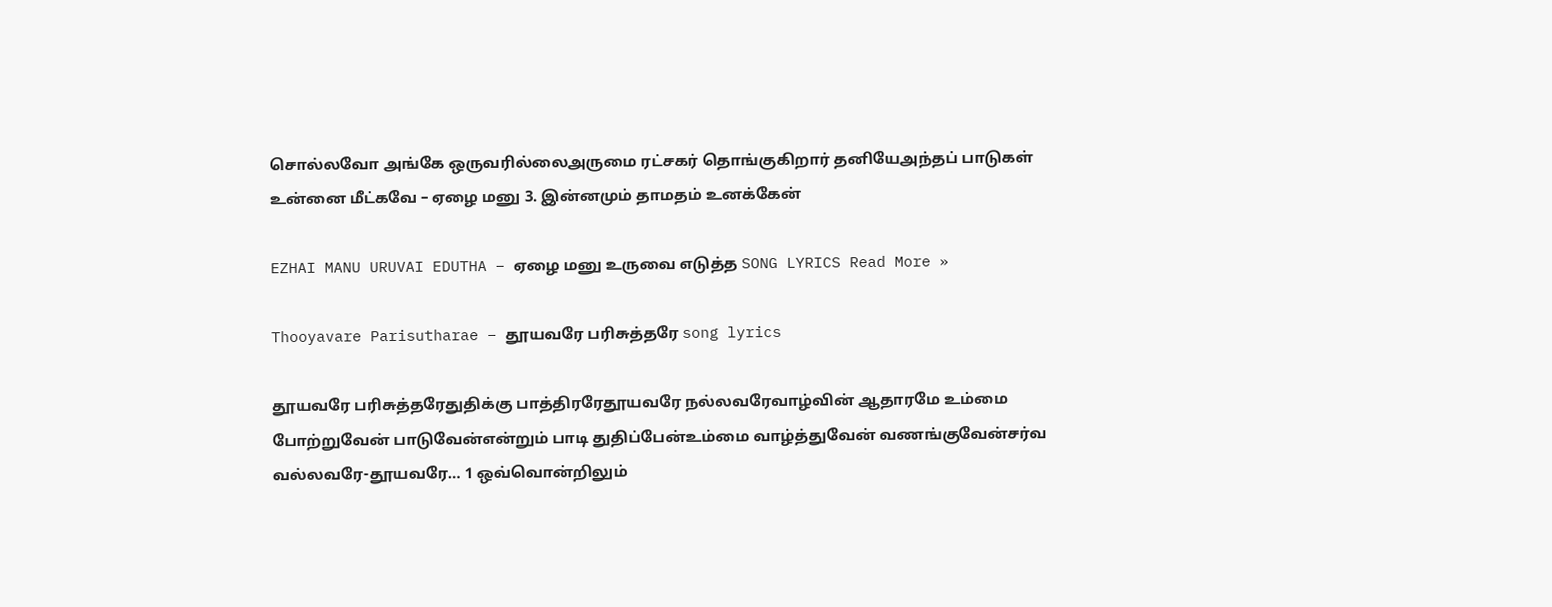சொல்லவோ அங்கே ஒருவரில்லைஅருமை ரட்சகர் தொங்குகிறார் தனியேஅந்தப் பாடுகள் உன்னை மீட்கவே – ஏழை மனு 3. இன்னமும் தாமதம் உனக்கேன்

EZHAI MANU URUVAI EDUTHA – ஏழை மனு உருவை எடுத்த SONG LYRICS Read More »

Thooyavare Parisutharae – தூயவரே பரிசுத்தரே song lyrics

தூயவரே பரிசுத்தரேதுதிக்கு பாத்திரரேதூயவரே நல்லவரேவாழ்வின் ஆதாரமே உம்மை போற்றுவேன் பாடுவேன்என்றும் பாடி துதிப்பேன்உம்மை வாழ்த்துவேன் வணங்குவேன்சர்வ வல்லவரே-தூயவரே… 1 ஒவ்வொன்றிலும்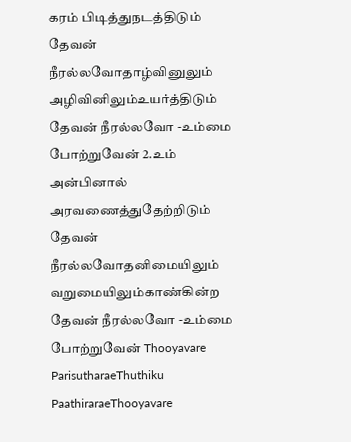கரம் பிடித்துநடத்திடும் தேவன் நீரல்லவோதாழ்வினுலும் அழிவினிலும்உயர்த்திடும் தேவன் நீரல்லவோ -உம்மை போற்றுவேன் 2.உம் அன்பினால் அரவணைத்துதேற்றிடும் தேவன் நீரல்லவோதனிமையிலும் வறுமையிலும்காண்கின்ற தேவன் நீரல்லவோ -உம்மை போற்றுவேன் Thooyavare ParisutharaeThuthiku PaathiraraeThooyavare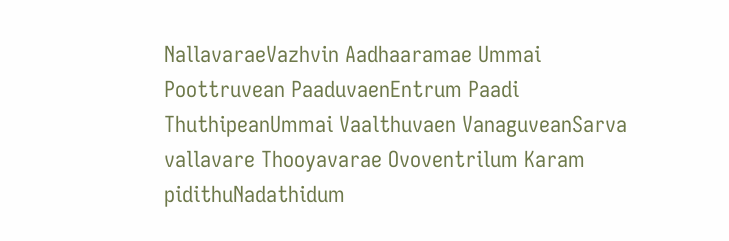NallavaraeVazhvin Aadhaaramae Ummai Poottruvean PaaduvaenEntrum Paadi ThuthipeanUmmai Vaalthuvaen VanaguveanSarva vallavare Thooyavarae Ovoventrilum Karam pidithuNadathidum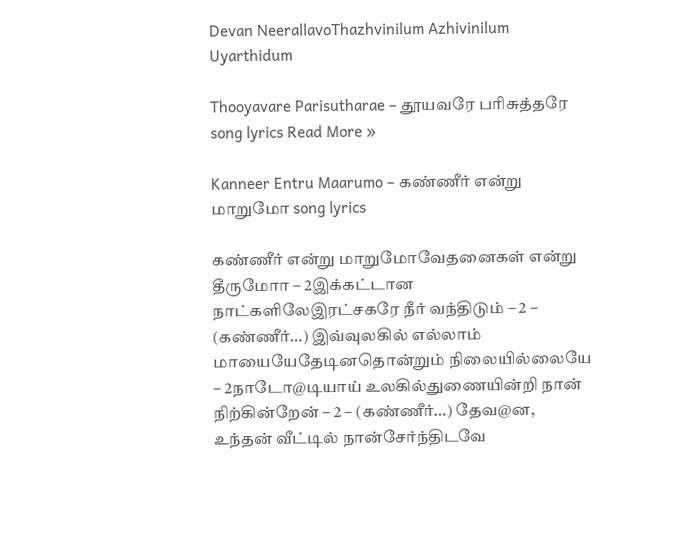Devan NeerallavoThazhvinilum Azhivinilum Uyarthidum

Thooyavare Parisutharae – தூயவரே பரிசுத்தரே song lyrics Read More »

Kanneer Entru Maarumo – கண்ணீர் என்று மாறுமோ song lyrics

கண்ணீர் என்று மாறுமோவேதனைகள் என்று தீருமோா – 2இக்கட்டான நாட்களிலேஇரட்சகரே நீர் வந்திடும் – 2 – (கண்ணீர்…) இவ்வுலகில் எல்லாம் மாயையேதேடினதொன்றும் நிலையில்லையே – 2நாடோ@டியாய் உலகில்துணையின்றி நான் நிற்கின்றேன் – 2 – (கண்ணீர்…) தேவ@ன, உந்தன் வீட்டில் நான்சேர்ந்திடவே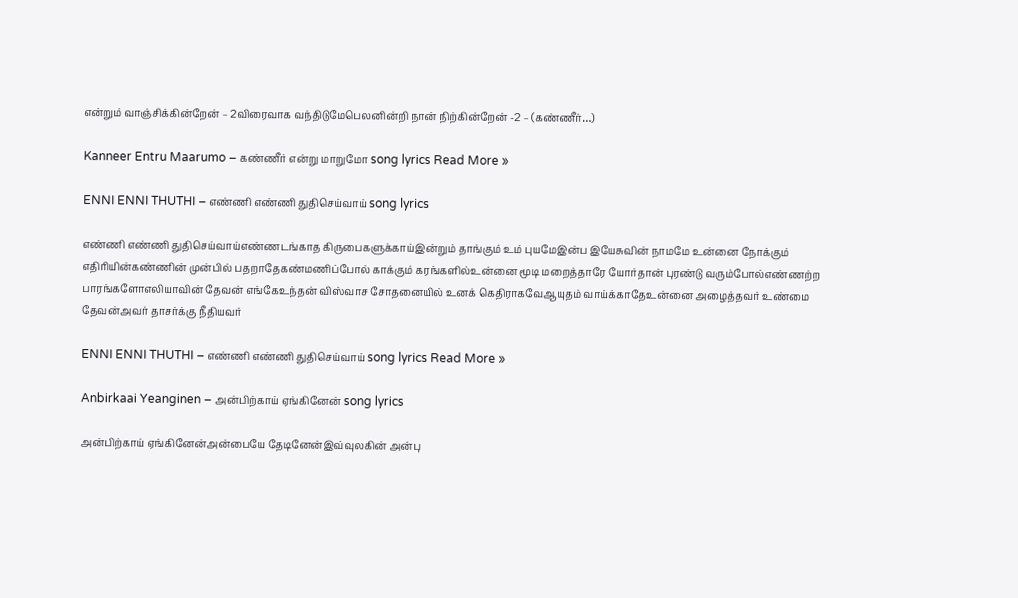என்றும் வாஞ்சிக்கின்றேன் – 2விரைவாக வந்திடுமேபெலனின்றி நான் நிற்கின்றேன் -2 – (கண்ணீர்…)

Kanneer Entru Maarumo – கண்ணீர் என்று மாறுமோ song lyrics Read More »

ENNI ENNI THUTHI – எண்ணி எண்ணி துதிசெய்வாய் song lyrics

எண்ணி எண்ணி துதிசெய்வாய்எண்ணடங்காத கிருபைகளுக்காய்இன்றும் தாங்கும் உம் புயமேஇன்ப இயேசுவின் நாமமே உன்னை நோக்கும் எதிரியின்கண்ணின் முன்பில் பதறாதேகண்மணிப்போல் காக்கும் கரங்களில்உன்னை மூடி மறைத்தாரே யோர்தான் புரண்டு வரும்போல்எண்ணற்ற பாரங்களோஎலியாவின் தேவன் எங்கேஉந்தன் விஸ்வாச சோதனையில் உனக் கெதிராகவேஆயுதம் வாய்க்காதேஉன்னை அழைத்தவர் உண்மை தேவன்அவர் தாசர்க்கு நீதியவர்

ENNI ENNI THUTHI – எண்ணி எண்ணி துதிசெய்வாய் song lyrics Read More »

Anbirkaai Yeanginen – அன்பிற்காய் ஏங்கினேன் song lyrics

அன்பிற்காய் ஏங்கினேன்அன்பையே தேடினேன்இவ்வுலகின் அன்பு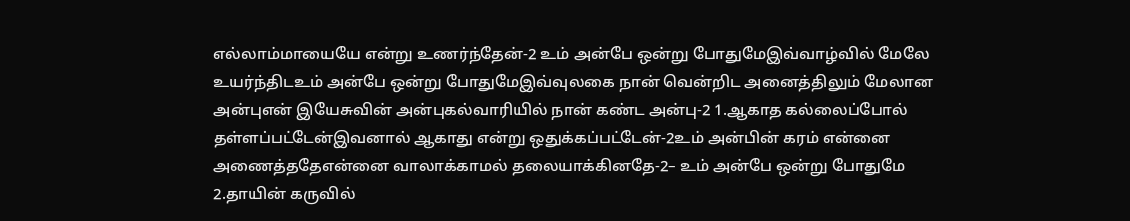எல்லாம்மாயையே என்று உணர்ந்தேன்-2 உம் அன்பே ஒன்று போதுமேஇவ்வாழ்வில் மேலே உயர்ந்திடஉம் அன்பே ஒன்று போதுமேஇவ்வுலகை நான் வென்றிட அனைத்திலும் மேலான அன்புஎன் இயேசுவின் அன்புகல்வாரியில் நான் கண்ட அன்பு-2 1.ஆகாத கல்லைப்போல் தள்ளப்பட்டேன்இவனால் ஆகாது என்று ஒதுக்கப்பட்டேன்-2உம் அன்பின் கரம் என்னை அணைத்ததேஎன்னை வாலாக்காமல் தலையாக்கினதே-2– உம் அன்பே ஒன்று போதுமே 2.தாயின் கருவில்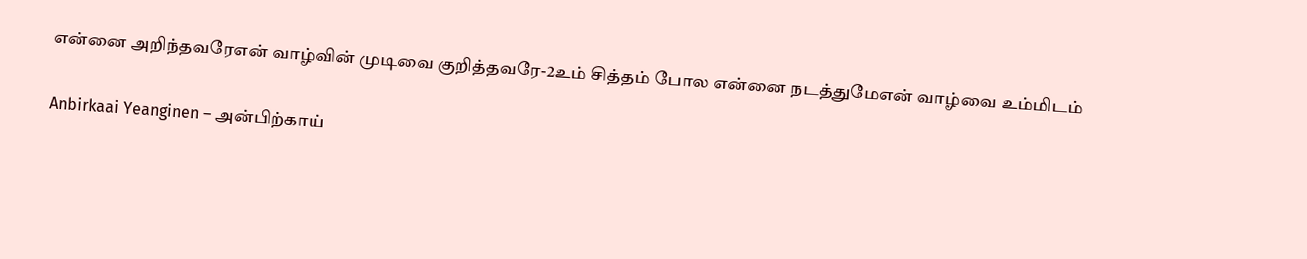என்னை அறிந்தவரேஎன் வாழ்வின் முடிவை குறித்தவரே-2உம் சித்தம் போல என்னை நடத்துமேஎன் வாழ்வை உம்மிடம்

Anbirkaai Yeanginen – அன்பிற்காய்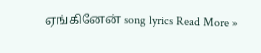ஏங்கினேன் song lyrics Read More »